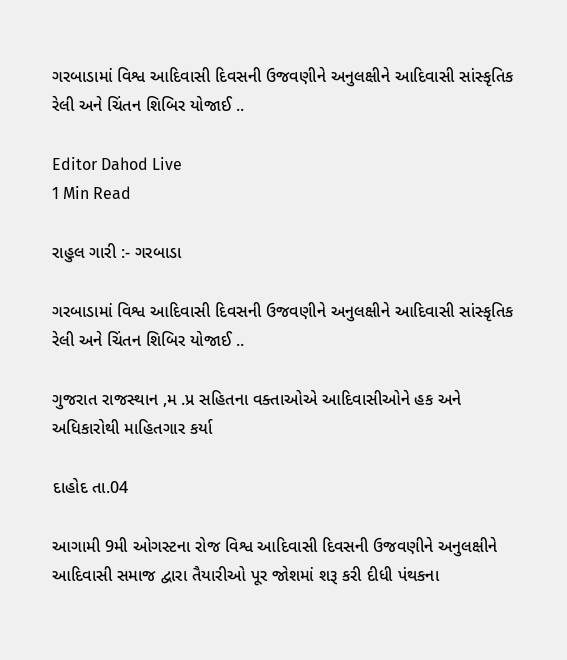ગરબાડામાં વિશ્વ આદિવાસી દિવસની ઉજવણીને અનુલક્ષીને આદિવાસી સાંસ્કૃતિક રેલી અને ચિંતન શિબિર યોજાઈ ..

Editor Dahod Live
1 Min Read

રાહુલ ગારી :- ગરબાડા

ગરબાડામાં વિશ્વ આદિવાસી દિવસની ઉજવણીને અનુલક્ષીને આદિવાસી સાંસ્કૃતિક રેલી અને ચિંતન શિબિર યોજાઈ ..

ગુજરાત રાજસ્થાન ,મ .પ્ર સહિતના વક્તાઓએ આદિવાસીઓને હક અને અધિકારોથી માહિતગાર કર્યા

દાહોદ તા.04

આગામી 9મી ઓગસ્ટના રોજ વિશ્વ આદિવાસી દિવસની ઉજવણીને અનુલક્ષીને આદિવાસી સમાજ દ્વારા તૈયારીઓ પૂર જોશમાં શરૂ કરી દીધી પંથકના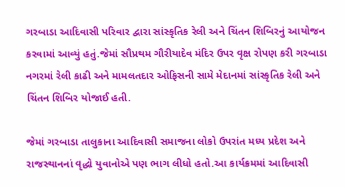ગરબાડા આદિવાસી પરિવાર દ્વારા સાંસ્કૃતિક રેલી અને ચિંતન શિબિરનું આયોજન કરવામાં આવ્યું હતું.જેમાં સૌપ્રથમ ગૌરીયાદેવ મંદિર ઉપર વૃક્ષ રોપણ કરી ગરબાડા નગરમાં રેલી કાઢી અને મામલતદાર ઓફિસની સામે મેદાનમાં સાંસ્કૃતિક રેલી અને ચિંતન શિબિર યોજાઈ હતી.

જેમાં ગરબાડા તાલુકાના આદિવાસી સમાજના લોકો ઉપરાંત મધ્ય પ્રદેશ અને રાજસ્થાનનાં વૃદ્ધો યુવાનોએ પણ ભાગ લીધો હતો.આ કાર્યક્રમમાં આદિવાસી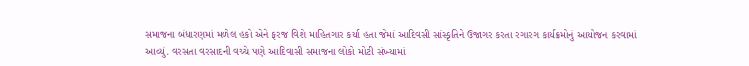સમાજના બંધારણમાં મળેલ હકો એને ફરજ વિશે માહિતગાર કર્યા હતા જેમાં આદિવસી સાંસ્કૃતિને ઉજાગર કરતા રગારગ કાર્યક્રમોનું આયોજન કરવામાં આવ્યું. વરસતા વરસાદની વચ્ચે પણે આદિવાસી સમાજના લોકો મોટી સંખ્યામાં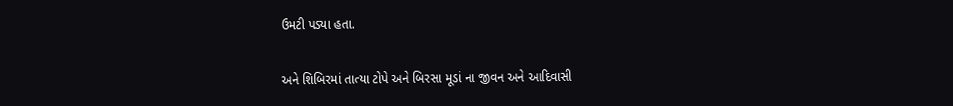ઉમટી પડ્યા હતા.

અને શિબિરમાં તાત્યા ટોપે અને બિરસા મૂડાં ના જીવન અને આદિવાસી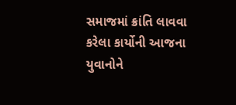સમાજમાં ક્રાંતિ લાવવા કરેલા કાર્યોની આજના યુવાનોને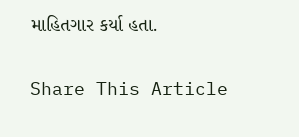માહિતગાર કર્યા હતા.

Share This Article